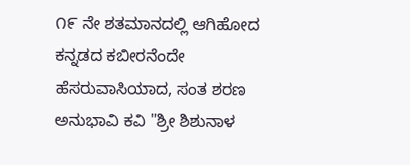೧೯ ನೇ ಶತಮಾನದಲ್ಲಿ ಆಗಿಹೋದ ಕನ್ನಡದ ಕಬೀರನೆಂದೇ ಹೆಸರುವಾಸಿಯಾದ, ಸಂತ ಶರಣ ಅನುಭಾವಿ ಕವಿ "ಶ್ರೀ ಶಿಶುನಾಳ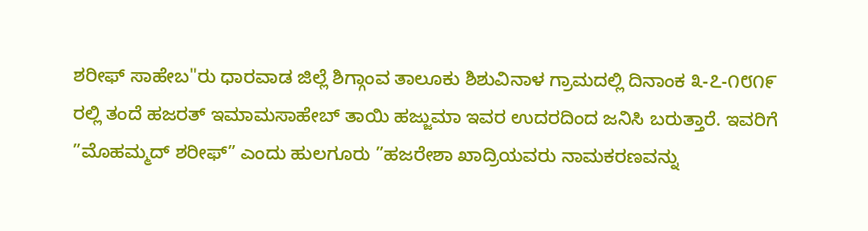ಶರೀಫ್ ಸಾಹೇಬ"ರು ಧಾರವಾಡ ಜಿಲ್ಲೆ ಶಿಗ್ಗಾಂವ ತಾಲೂಕು ಶಿಶುವಿನಾಳ ಗ್ರಾಮದಲ್ಲಿ ದಿನಾಂಕ ೩-೭-೧೮೧೯ ರಲ್ಲಿ ತಂದೆ ಹಜರತ್ ಇಮಾಮಸಾಹೇಬ್ ತಾಯಿ ಹಜ್ಜುಮಾ ಇವರ ಉದರದಿಂದ ಜನಿಸಿ ಬರುತ್ತಾರೆ. ಇವರಿಗೆ ”ಮೊಹಮ್ಮದ್ ಶರೀಫ್” ಎಂದು ಹುಲಗೂರು ”ಹಜರೇಶಾ ಖಾದ್ರಿಯವರು ನಾಮಕರಣವನ್ನು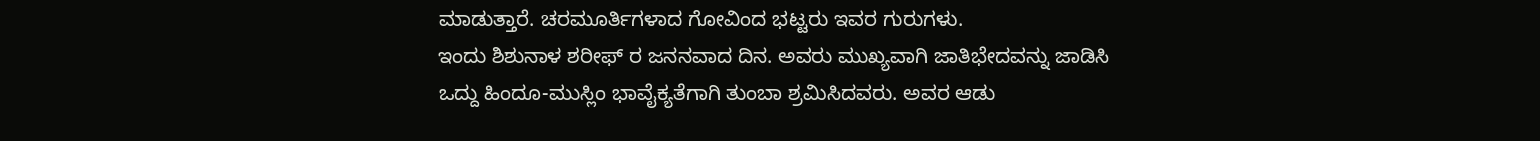ಮಾಡುತ್ತಾರೆ. ಚರಮೂರ್ತಿಗಳಾದ ಗೋವಿಂದ ಭಟ್ಟರು ಇವರ ಗುರುಗಳು.
ಇಂದು ಶಿಶುನಾಳ ಶರೀಫ್ ರ ಜನನವಾದ ದಿನ. ಅವರು ಮುಖ್ಯವಾಗಿ ಜಾತಿಭೇದವನ್ನು ಜಾಡಿಸಿ ಒದ್ದು ಹಿಂದೂ-ಮುಸ್ಲಿಂ ಭಾವೈಕ್ಯತೆಗಾಗಿ ತುಂಬಾ ಶ್ರಮಿಸಿದವರು. ಅವರ ಆಡು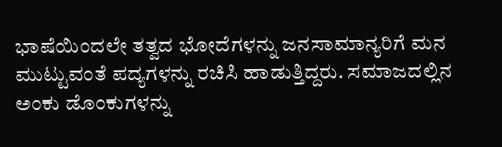ಭಾಷೆಯಿಂದಲೇ ತತ್ವದ ಭೋದೆಗಳನ್ನು ಜನಸಾಮಾನ್ಯರಿಗೆ ಮನ ಮುಟ್ಟುವಂತೆ ಪದ್ಯಗಳನ್ನು ರಚಿಸಿ ಹಾಡುತ್ತಿದ್ದರು. ಸಮಾಜದಲ್ಲಿನ ಅಂಕು ಡೊಂಕುಗಳನ್ನು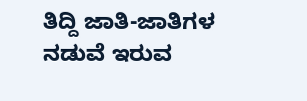ತಿದ್ದಿ ಜಾತಿ-ಜಾತಿಗಳ ನಡುವೆ ಇರುವ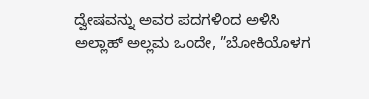ದ್ವೇಷವನ್ನು ಅವರ ಪದಗಳಿಂದ ಅಳಿಸಿ ಅಲ್ಲಾಹ್ ಅಲ್ಲಮ ಒಂದೇ, ”ಬೋಕಿಯೊಳಗ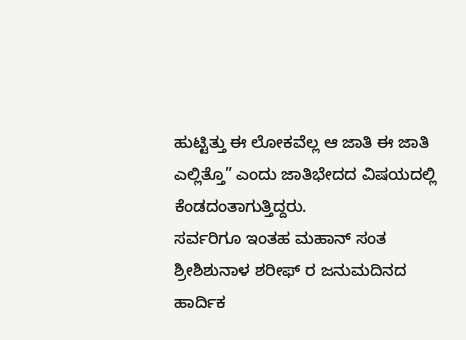ಹುಟ್ಟಿತ್ತು ಈ ಲೋಕವೆಲ್ಲ ಆ ಜಾತಿ ಈ ಜಾತಿ ಎಲ್ಲಿತ್ತೊ” ಎಂದು ಜಾತಿಭೇದದ ವಿಷಯದಲ್ಲಿ ಕೆಂಡದಂತಾಗುತ್ತಿದ್ದರು.
ಸರ್ವರಿಗೂ ಇಂತಹ ಮಹಾನ್ ಸಂತ ಶ್ರೀಶಿಶುನಾಳ ಶರೀಫ್ ರ ಜನುಮದಿನದ ಹಾರ್ದಿಕ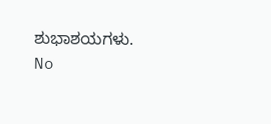ಶುಭಾಶಯಗಳು.
No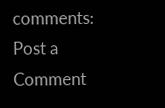comments:
Post a Comment